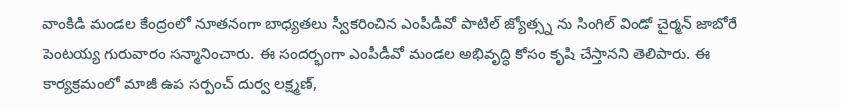వాంకిడి మండల కేంద్రంలో నూతనంగా బాధ్యతలు స్వీకరించిన ఎంపీడీవో పాటిల్ జ్యోత్స్న ను సింగిల్ విండో చైర్మన్ జాబోరే పెంటయ్య గురువారం సన్మానించారు. ఈ సందర్భంగా ఎంపీడీవో మండల అభివృద్ధి కోసం కృషి చేస్తానని తెలిపారు. ఈ కార్యక్రమంలో మాజీ ఉప సర్పంచ్ దుర్వ లక్ష్మణ్,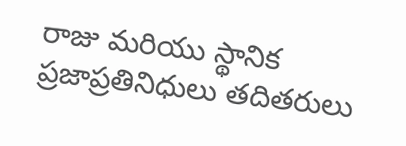రాజు మరియు స్థానిక ప్రజాప్రతినిధులు తదితరులు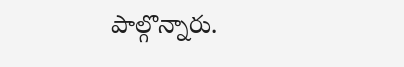పాల్గొన్నారు.